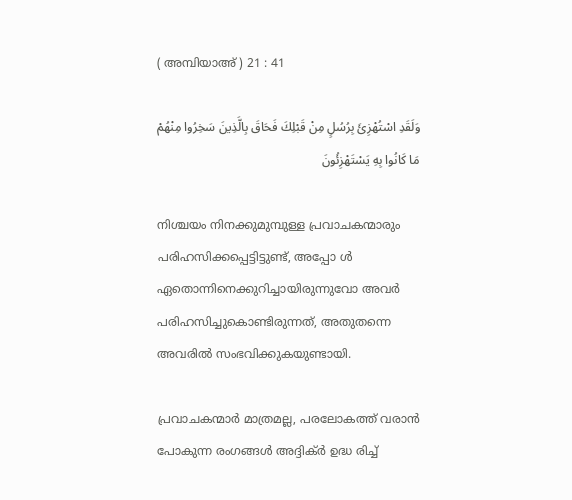( അമ്പിയാഅ് ) 21 : 41

وَلَقَدِ اسْتُهْزِئَ بِرُسُلٍ مِنْ قَبْلِكَ فَحَاقَ بِالَّذِينَ سَخِرُوا مِنْهُمْ مَا كَانُوا بِهِ يَسْتَهْزِئُونَ

നിശ്ചയം നിനക്കുമുമ്പുള്ള പ്രവാചകന്മാരും പരിഹസിക്കപ്പെട്ടിട്ടുണ്ട്, അപ്പോ ള്‍ ഏതൊന്നിനെക്കുറിച്ചായിരുന്നുവോ അവര്‍ പരിഹസിച്ചുകൊണ്ടിരുന്നത്, അതുതന്നെ അവരില്‍ സംഭവിക്കുകയുണ്ടായി.

പ്രവാചകന്മാര്‍ മാത്രമല്ല, പരലോകത്ത് വരാന്‍ പോകുന്ന രംഗങ്ങള്‍ അദ്ദിക്ര്‍ ഉദ്ധ രിച്ച്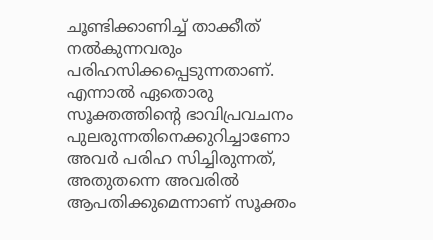ചൂണ്ടിക്കാണിച്ച് താക്കീത് നല്‍കുന്നവരും പരിഹസിക്കപ്പെടുന്നതാണ്. എന്നാല്‍ ഏതൊരു സൂക്തത്തിന്‍റെ ഭാവിപ്രവചനം പുലരുന്നതിനെക്കുറിച്ചാണോ അവര്‍ പരിഹ സിച്ചിരുന്നത്, അതുതന്നെ അവരില്‍ ആപതിക്കുമെന്നാണ് സൂക്തം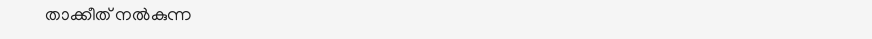താക്കീത് നല്‍കുന്ന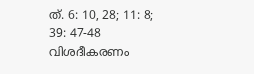ത്. 6: 10, 28; 11: 8; 39: 47-48 വിശദീകരണം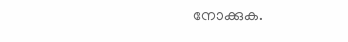നോക്കുക.